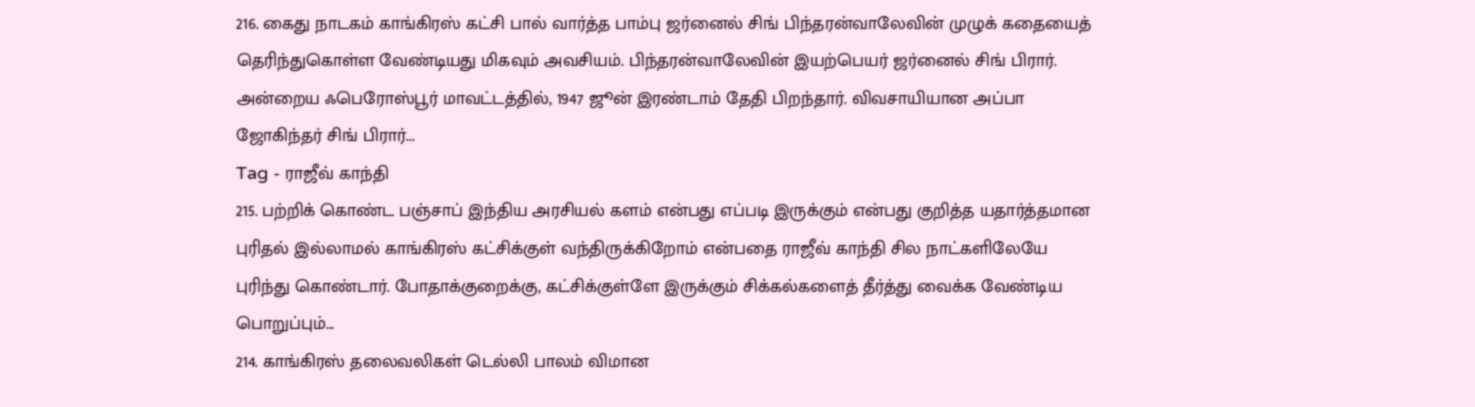216. கைது நாடகம் காங்கிரஸ் கட்சி பால் வார்த்த பாம்பு ஜர்னைல் சிங் பிந்தரன்வாலேவின் முழுக் கதையைத் தெரிந்துகொள்ள வேண்டியது மிகவும் அவசியம். பிந்தரன்வாலேவின் இயற்பெயர் ஜர்னைல் சிங் பிரார். அன்றைய ஃபெரோஸ்பூர் மாவட்டத்தில், 1947 ஜூன் இரண்டாம் தேதி பிறந்தார். விவசாயியான அப்பா ஜோகிந்தர் சிங் பிரார்...
Tag - ராஜீவ் காந்தி
215. பற்றிக் கொண்ட பஞ்சாப் இந்திய அரசியல் களம் என்பது எப்படி இருக்கும் என்பது குறித்த யதார்த்தமான புரிதல் இல்லாமல் காங்கிரஸ் கட்சிக்குள் வந்திருக்கிறோம் என்பதை ராஜீவ் காந்தி சில நாட்களிலேயே புரிந்து கொண்டார். போதாக்குறைக்கு, கட்சிக்குள்ளே இருக்கும் சிக்கல்களைத் தீர்த்து வைக்க வேண்டிய பொறுப்பும்...
214. காங்கிரஸ் தலைவலிகள் டெல்லி பாலம் விமான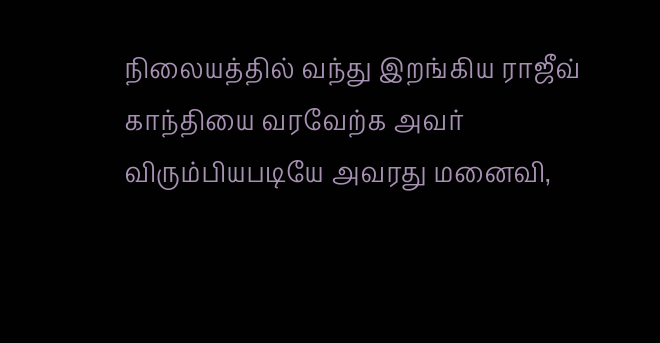நிலையத்தில் வந்து இறங்கிய ராஜீவ் காந்தியை வரவேற்க அவர் விரும்பியபடியே அவரது மனைவி,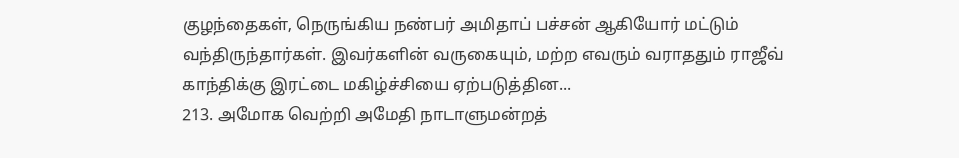குழந்தைகள், நெருங்கிய நண்பர் அமிதாப் பச்சன் ஆகியோர் மட்டும் வந்திருந்தார்கள். இவர்களின் வருகையும், மற்ற எவரும் வராததும் ராஜீவ் காந்திக்கு இரட்டை மகிழ்ச்சியை ஏற்படுத்தின...
213. அமோக வெற்றி அமேதி நாடாளுமன்றத்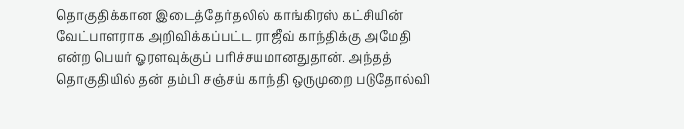தொகுதிக்கான இடைத்தேர்தலில் காங்கிரஸ் கட்சியின் வேட்பாளராக அறிவிக்கப்பட்ட ராஜீவ் காந்திக்கு அமேதி என்ற பெயர் ஓரளவுக்குப் பரிச்சயமானதுதான். அந்தத் தொகுதியில் தன் தம்பி சஞ்சய் காந்தி ஒருமுறை படுதோல்வி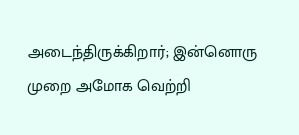அடைந்திருக்கிறார்; இன்னொரு முறை அமோக வெற்றி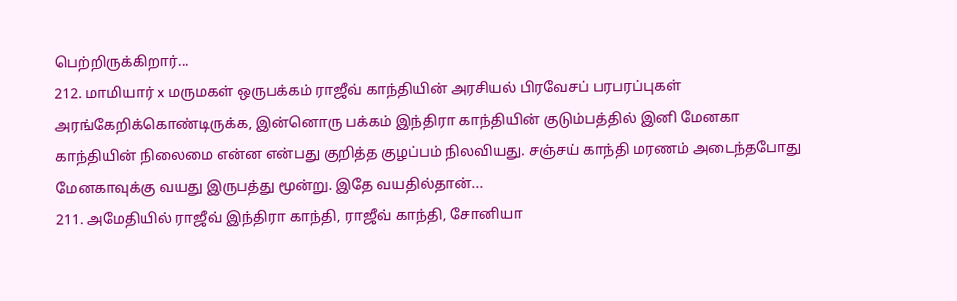பெற்றிருக்கிறார்...
212. மாமியார் x மருமகள் ஒருபக்கம் ராஜீவ் காந்தியின் அரசியல் பிரவேசப் பரபரப்புகள் அரங்கேறிக்கொண்டிருக்க, இன்னொரு பக்கம் இந்திரா காந்தியின் குடும்பத்தில் இனி மேனகா காந்தியின் நிலைமை என்ன என்பது குறித்த குழப்பம் நிலவியது. சஞ்சய் காந்தி மரணம் அடைந்தபோது மேனகாவுக்கு வயது இருபத்து மூன்று. இதே வயதில்தான்...
211. அமேதியில் ராஜீவ் இந்திரா காந்தி, ராஜீவ் காந்தி, சோனியா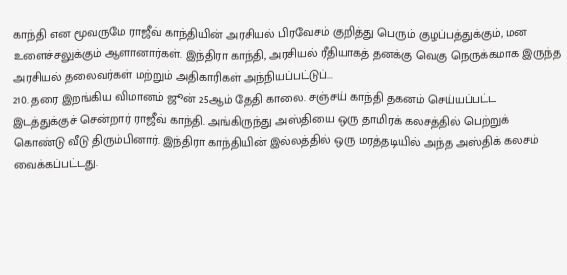காந்தி என மூவருமே ராஜீவ் காந்தியின் அரசியல் பிரவேசம் குறித்து பெரும் குழப்பத்துக்கும், மன உளைச்சலுக்கும் ஆளானார்கள். இந்திரா காந்தி, அரசியல் ரீதியாகத் தனக்கு வெகு நெருக்கமாக இருந்த அரசியல் தலைவர்கள் மற்றும் அதிகாரிகள் அந்நியப்பட்டுப்...
210. தரை இறங்கிய விமானம் ஜூன் 25ஆம் தேதி காலை. சஞ்சய் காந்தி தகனம் செய்யப்பட்ட இடத்துக்குச் சென்றார் ராஜீவ் காந்தி. அங்கிருந்து அஸ்தியை ஒரு தாமிரக் கலசத்தில் பெற்றுக் கொண்டு வீடு திரும்பினார். இந்திரா காந்தியின் இல்லத்தில் ஒரு மரத்தடியில் அந்த அஸ்திக் கலசம் வைக்கப்பட்டது.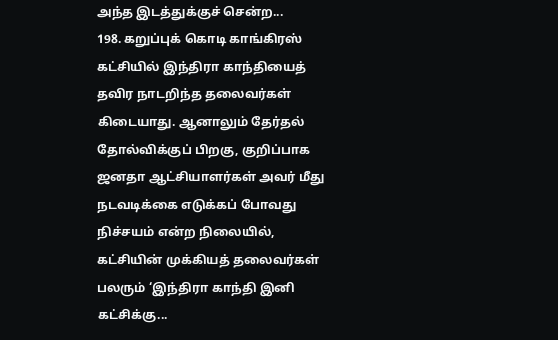அந்த இடத்துக்குச் சென்ற...
198. கறுப்புக் கொடி காங்கிரஸ் கட்சியில் இந்திரா காந்தியைத் தவிர நாடறிந்த தலைவர்கள் கிடையாது. ஆனாலும் தேர்தல் தோல்விக்குப் பிறகு, குறிப்பாக ஜனதா ஆட்சியாளர்கள் அவர் மீது நடவடிக்கை எடுக்கப் போவது நிச்சயம் என்ற நிலையில், கட்சியின் முக்கியத் தலைவர்கள் பலரும் ‘இந்திரா காந்தி இனி கட்சிக்கு...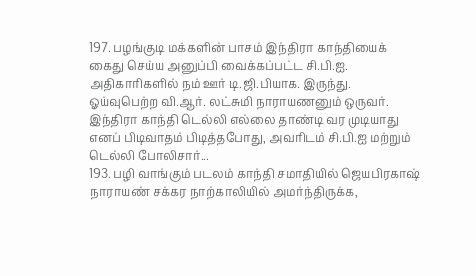197. பழங்குடி மக்களின் பாசம் இந்திரா காந்தியைக் கைது செய்ய அனுப்பி வைக்கப்பட்ட சி.பி.ஐ. அதிகாரிகளில் நம் ஊர் டி.ஜி.பியாக. இருந்து. ஓய்வுபெற்ற வி.ஆர். லட்சுமி நாராயணனும் ஒருவர். இந்திரா காந்தி டெல்லி எல்லை தாண்டி வர முடியாது எனப் பிடிவாதம் பிடித்தபோது, அவரிடம் சி.பி.ஐ மற்றும் டெல்லி போலிசார்...
193. பழி வாங்கும் படலம் காந்தி சமாதியில் ஜெயபிரகாஷ் நாராயண் சக்கர நாற்காலியில் அமர்ந்திருக்க,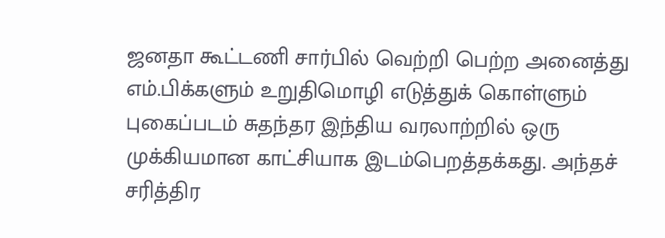ஜனதா கூட்டணி சார்பில் வெற்றி பெற்ற அனைத்து எம்.பிக்களும் உறுதிமொழி எடுத்துக் கொள்ளும் புகைப்படம் சுதந்தர இந்திய வரலாற்றில் ஒரு முக்கியமான காட்சியாக இடம்பெறத்தக்கது. அந்தச் சரித்திர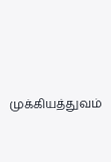முக்கியத்துவம்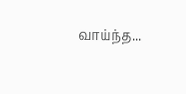வாய்ந்த...